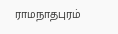ராமநாதபுரம்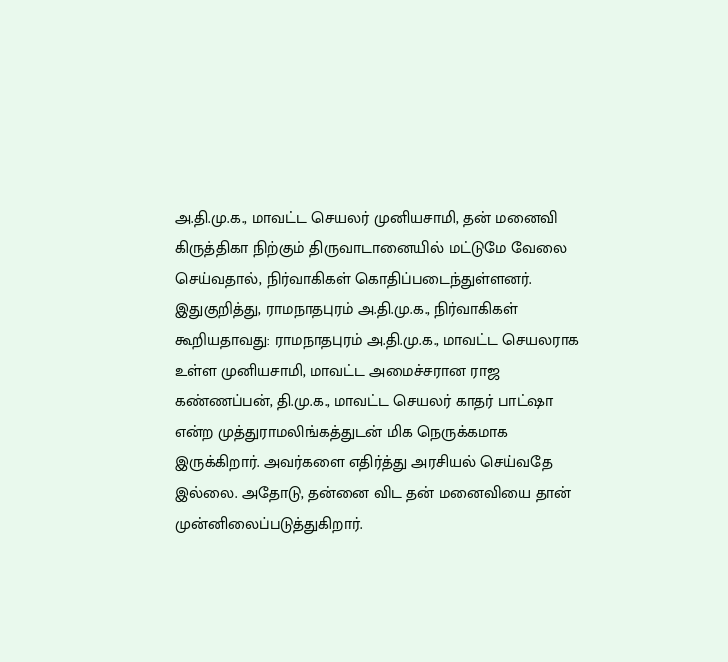அ.தி.மு.க., மாவட்ட செயலர் முனியசாமி, தன் மனைவி கிருத்திகா நிற்கும் திருவாடானையில் மட்டுமே வேலை செய்வதால், நிர்வாகிகள் கொதிப்படைந்துள்ளனர்.
இதுகுறித்து, ராமநாதபுரம் அ.தி.மு.க., நிர்வாகிகள் கூறியதாவது: ராமநாதபுரம் அ.தி.மு.க., மாவட்ட செயலராக உள்ள முனியசாமி, மாவட்ட அமைச்சரான ராஜ கண்ணப்பன், தி.மு.க., மாவட்ட செயலர் காதர் பாட்ஷா என்ற முத்துராமலிங்கத்துடன் மிக நெருக்கமாக இருக்கிறார். அவர்களை எதிர்த்து அரசியல் செய்வதே இல்லை. அதோடு, தன்னை விட தன் மனைவியை தான் முன்னிலைப்படுத்துகிறார்.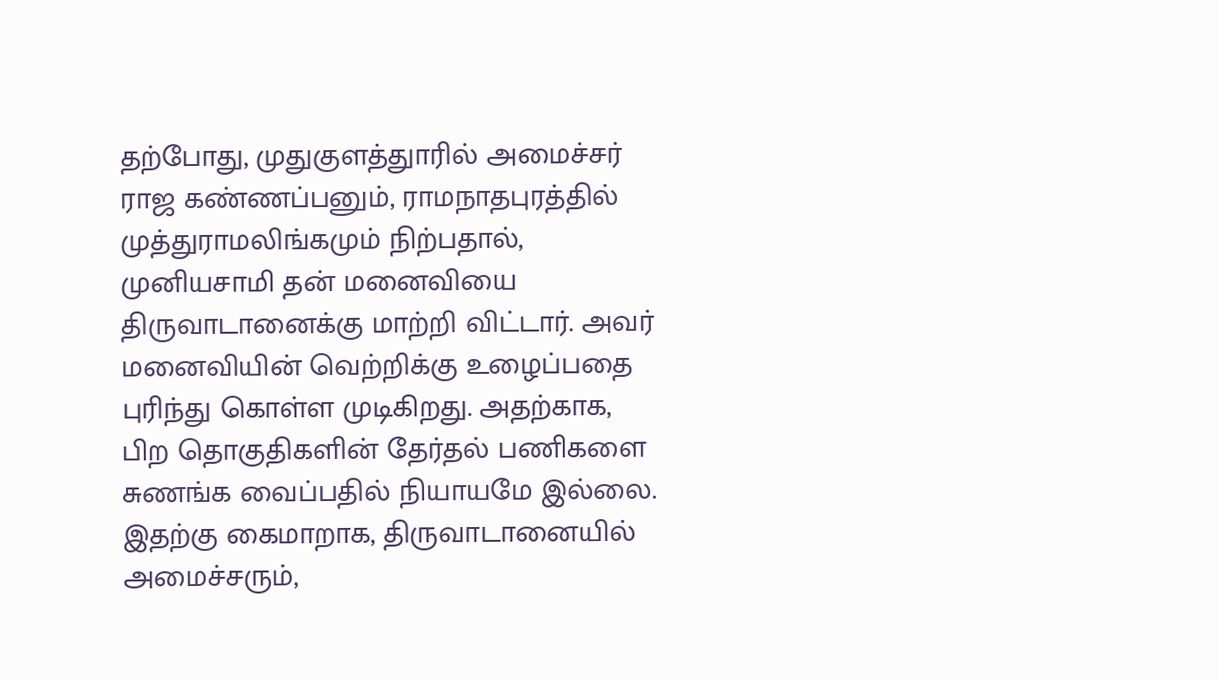தற்போது, முதுகுளத்துாரில் அமைச்சர் ராஜ கண்ணப்பனும், ராமநாதபுரத்தில் முத்துராமலிங்கமும் நிற்பதால், முனியசாமி தன் மனைவியை திருவாடானைக்கு மாற்றி விட்டார். அவர் மனைவியின் வெற்றிக்கு உழைப்பதை புரிந்து கொள்ள முடிகிறது. அதற்காக, பிற தொகுதிகளின் தேர்தல் பணிகளை சுணங்க வைப்பதில் நியாயமே இல்லை.
இதற்கு கைமாறாக, திருவாடானையில் அமைச்சரும்,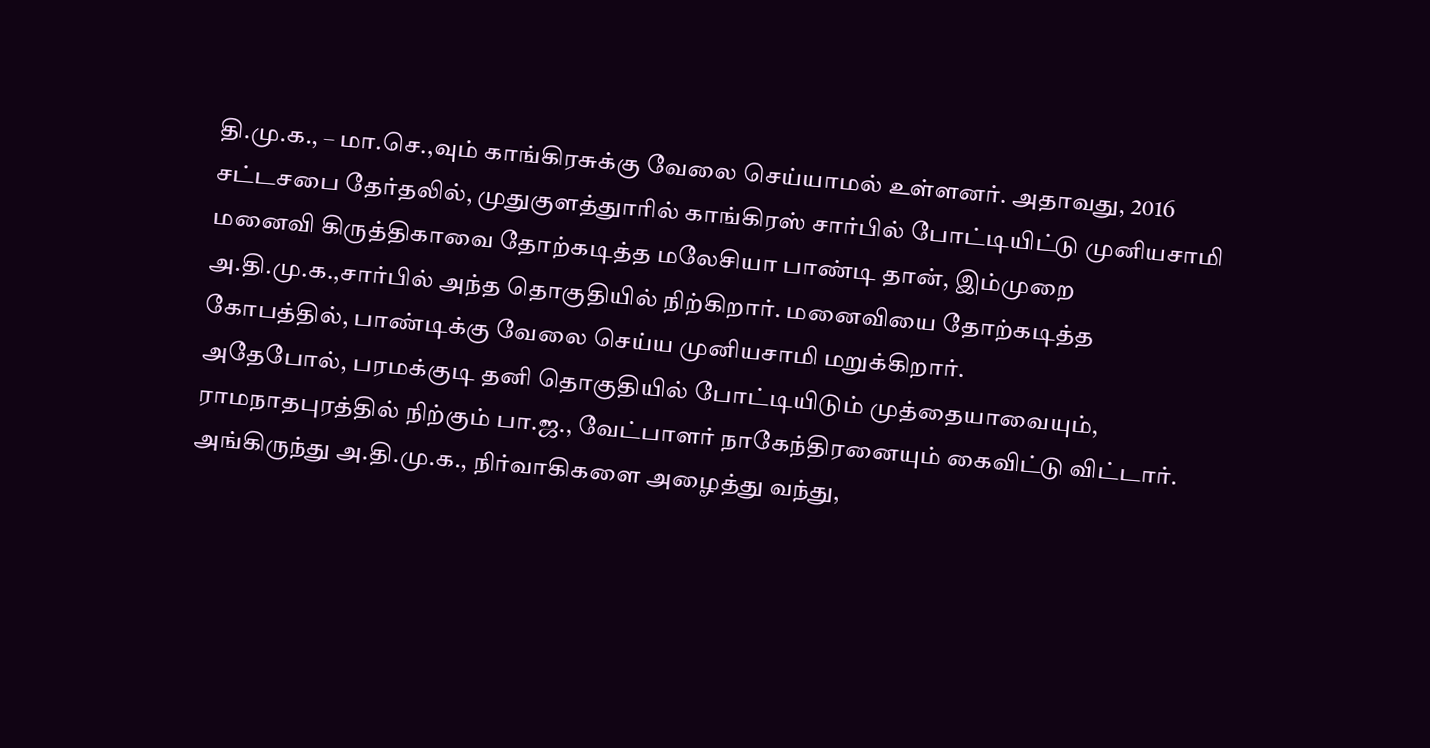தி.மு.க., – மா.செ.,வும் காங்கிரசுக்கு வேலை செய்யாமல் உள்ளனர். அதாவது, 2016 சட்டசபை தேர்தலில், முதுகுளத்துாரில் காங்கிரஸ் சார்பில் போட்டியிட்டு முனியசாமி மனைவி கிருத்திகாவை தோற்கடித்த மலேசியா பாண்டி தான், இம்முறை அ.தி.மு.க.,சார்பில் அந்த தொகுதியில் நிற்கிறார். மனைவியை தோற்கடித்த கோபத்தில், பாண்டிக்கு வேலை செய்ய முனியசாமி மறுக்கிறார்.
அதேபோல், பரமக்குடி தனி தொகுதியில் போட்டியிடும் முத்தையாவையும், ராமநாதபுரத்தில் நிற்கும் பா.ஜ., வேட்பாளர் நாகேந்திரனையும் கைவிட்டு விட்டார். அங்கிருந்து அ.தி.மு.க., நிர்வாகிகளை அழைத்து வந்து,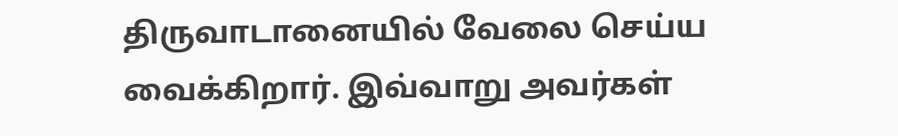திருவாடானையில் வேலை செய்ய வைக்கிறார். இவ்வாறு அவர்கள்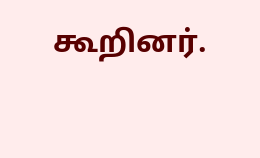கூறினர்.